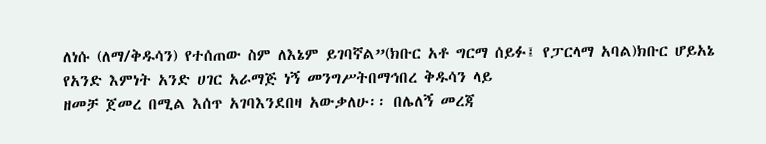ለነሱ (ለማ/ቅዱሳን) የተሰጠው ስም ለእኔም ይገባኛል”(ክቡር አቶ ግርማ ሰይፉ፤ የፓርላማ አባል)ክቡር ሆይአኔ የአንድ እምነት አንድ ሀገር አራማጅ ነኝ መንግሥትበማኅበረ ቅዱሳን ላይ
ዘመቻ ጀመረ በሚል እሰጥ አገባእንደበዛ አውቃለሁ፡፡ በሌለኝ መረጃ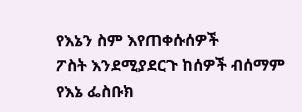የእኔን ስም እየጠቀሱሰዎች
ፖስት እንደሚያደርጉ ከሰዎች ብሰማም የእኔ ፌስቡክ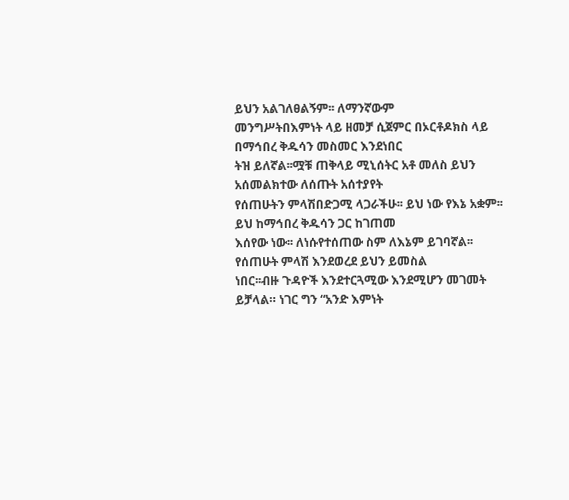ይህን አልገለፀልኝም፡፡ ለማንኛውም
መንግሥትበእምነት ላይ ዘመቻ ሲጀምር በኦርቶዶክስ ላይ በማኅበረ ቅዱሳን መስመር እንደነበር
ትዝ ይለኛል፡፡ሟቹ ጠቅላይ ሚኒሰትር አቶ መለስ ይህን አሰመልክተው ለሰጡት አሰተያየት
የሰጠሁትን ምላሽበድጋሚ ላጋራችሁ፡፡ ይህ ነው የእኔ አቋም፡፡ ይህ ከማኅበረ ቅዱሳን ጋር ከገጠመ
እሰየው ነው፡፡ ለነሱየተሰጠው ስም ለእኔም ይገባኛል፡፡ የሰጠሁት ምላሽ እንደወረደ ይህን ይመስል
ነበር፡፡ብዙ ጉዳዮች እንደተርጓሚው እንደሚሆን መገመት ይቻላል። ነገር ግን “አንድ እምነት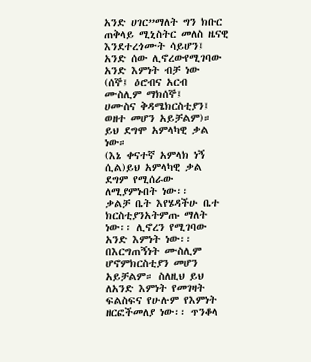አንድ ሀገር”ማለት ግን ክቡር ጠቅላይ ሚኒስትር መለስ ዜናዊ እንደተረጎሙት ሳይሆን፤
አንድ ሰው ሊኖረውየሚገባው አንድ እምነት ብቻ ነው (ሰኞ፤ ዕሮብና አርብ ሙስሊም ማክሰኞ፤
ሀሙስና ቅዳሜክርስቲያን፤ ወዘተ መሆን አይቻልም)። ይህ ደግሞ አምላካዊ ቃል ነው።
(እኔ ቀናተኛ አምላክ ነኝ ሲል)ይህ አምላካዊ ቃል ደግም የሚሰራው ለሚያምኑበት ነው፡፡
ቃልቻ ቤት እየሄዳችሁ ቤተ ክርስቲያንአትምጡ ማለት ነው፡፡ ሊኖረን የሚገባው አንድ እምነት ነው፡፡
በእርግጠኝነት ሙስሊም ሆኖምክርስቲያን መሆን አይቻልም። ስለዚህ ይህ ለአንድ እምነት የመገዛት
ፍልስፍና የሁሉም የእምነት ዘርፎችመለያ ነው፡፡ ጥንቆላ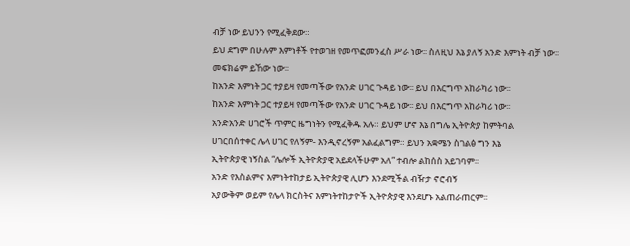ብቻ ነው ይህንን የሚፈቅደው።
ይህ ደግም በሁሉም እምነቶች የተወገዘ የመጥፎመንፈስ ሥራ ነው፡፡ ስለዚህ እኔ ያለኝ አንድ እምነት ብቻ ነው፡፡
መፍክሬም ይኸው ነው፡፡
ከአንድ እምነት ጋር ተያይዛ የመጣችው የአንድ ሀገር ጉዳይ ነው፡፡ ይህ በእርግጥ አከራካሪ ነው፡፡
ከአንድ እምነት ጋር ተያይዛ የመጣችው የአንድ ሀገር ጉዳይ ነው፡፡ ይህ በእርግጥ አከራካሪ ነው፡፡
አንድአንድ ሀገሮች ጥምር ዜግነትን የሚፈቅዱ አሉ። ይህም ሆኖ እኔ በግሌ ኢትዮጵያ ከምትባል
ሀገርበሰተቀር ሌላ ሀገር የለኝም- እንዲኖረኝም አልፈልግም። ይህን አቋሜን ስገልፅ ግን እኔ
ኢትዮጵያዊ ነኝስል “ሌሎች ኢትዮጵያዊ አይደላችሁም አለ” ተብሎ ልከሰስ አይገባም፡፡
አንድ የእስልምና እምነትተከታይ ኢትዮጵያዊ ሊሆን እንደሚችል ብዥታ ኖሮብኝ
አያውቅም ወይም የሌላ ክርስትና እምነትተከታዮች ኢትዮጵያዊ እንደሆኑ አልጠራጠርም፡፡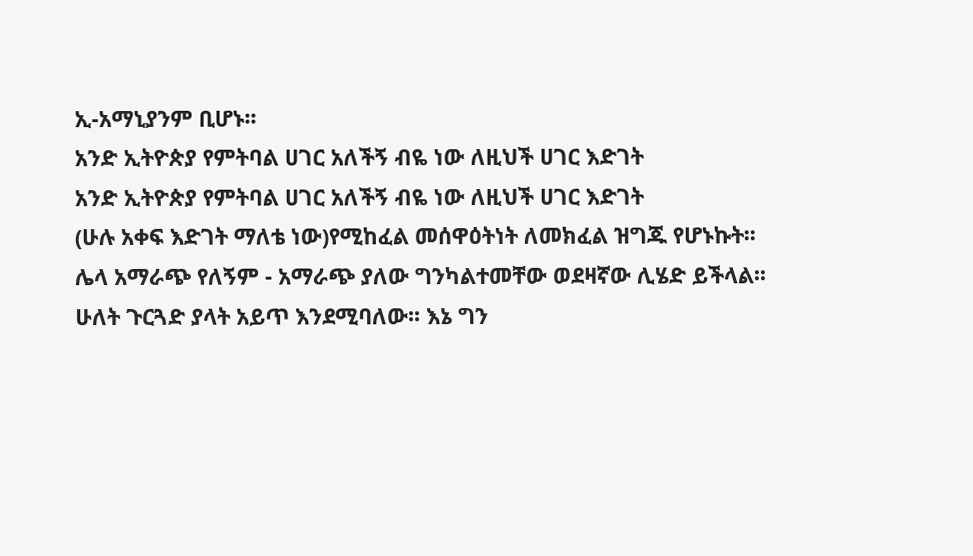ኢ-አማኒያንም ቢሆኑ፡፡
አንድ ኢትዮጵያ የምትባል ሀገር አለችኝ ብዬ ነው ለዚህች ሀገር እድገት
አንድ ኢትዮጵያ የምትባል ሀገር አለችኝ ብዬ ነው ለዚህች ሀገር እድገት
(ሁሉ አቀፍ እድገት ማለቴ ነው)የሚከፈል መሰዋዕትነት ለመክፈል ዝግጁ የሆኑኩት፡፡
ሌላ አማራጭ የለኝም - አማራጭ ያለው ግንካልተመቸው ወደዛኛው ሊሄድ ይችላል፡፡
ሁለት ጉርጓድ ያላት አይጥ እንደሚባለው፡፡ እኔ ግን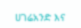ሀገሬአንድ እና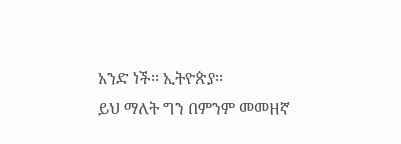አንድ ነች፡፡ ኢትዮጵያ፡፡
ይህ ማለት ግን በምንም መመዘኛ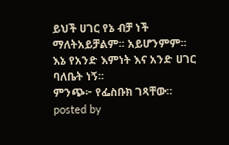ይህች ሀገር የኔ ብቻ ነች ማለትአይቻልም፡፡ አይሆንምም፡፡
እኔ የአንድ እምነት እና አንድ ሀገር ባለቤት ነኝ፡፡
ምንጭ፦ የፌስቡክ ገጻቸው።
posted by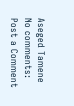Aseged Tamene
No comments:
Post a Comment